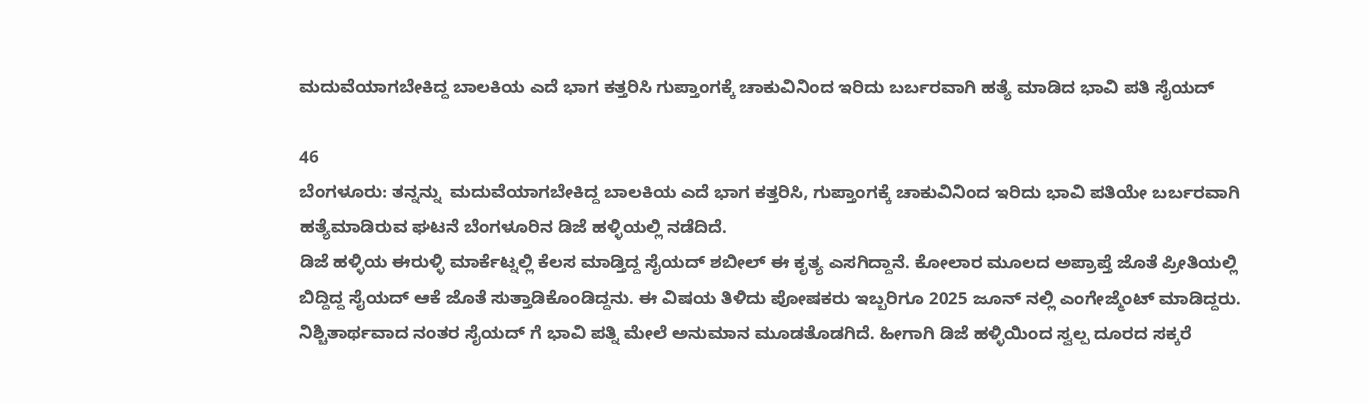ಮದುವೆಯಾಗಬೇಕಿದ್ದ ಬಾಲಕಿಯ ಎದೆ ಭಾಗ ಕತ್ತರಿಸಿ ಗುಪ್ತಾಂಗಕ್ಕೆ ಚಾಕುವಿನಿಂದ ಇರಿದು ಬರ್ಬರವಾಗಿ ಹತ್ಯೆ ಮಾಡಿದ ಭಾವಿ ಪತಿ ಸೈಯದ್

46
ಬೆಂಗಳೂರು: ತನ್ನನ್ನು  ಮದುವೆಯಾಗಬೇಕಿದ್ದ ಬಾಲಕಿಯ ಎದೆ ಭಾಗ ಕತ್ತರಿಸಿ, ಗುಪ್ತಾಂಗಕ್ಕೆ ಚಾಕುವಿನಿಂದ ಇರಿದು ಭಾವಿ ಪತಿಯೇ ಬರ್ಬರವಾಗಿ ಹತ್ಯೆಮಾಡಿರುವ ಘಟನೆ ಬೆಂಗಳೂರಿನ ಡಿಜೆ ಹಳ್ಳಿಯಲ್ಲಿ ನಡೆದಿದೆ.
ಡಿಜೆ ಹಳ್ಳಿಯ ಈರುಳ್ಳಿ ಮಾರ್ಕೆಟ್ನಲ್ಲಿ ಕೆಲಸ ಮಾಡ್ತಿದ್ದ ಸೈಯದ್ ಶಬೀಲ್ ಈ ಕೃತ್ಯ ಎಸಗಿದ್ದಾನೆ. ಕೋಲಾರ ಮೂಲದ ಅಪ್ರಾಪ್ತೆ ಜೊತೆ ಪ್ರೀತಿಯಲ್ಲಿ ಬಿದ್ದಿದ್ದ ಸೈಯದ್ ಆಕೆ ಜೊತೆ ಸುತ್ತಾಡಿಕೊಂಡಿದ್ದನು. ಈ ವಿಷಯ ತಿಳಿದು ಪೋಷಕರು ಇಬ್ಬರಿಗೂ 2025 ಜೂನ್ ನಲ್ಲಿ ಎಂಗೇಜ್ಮೆಂಟ್ ಮಾಡಿದ್ದರು.
ನಿಶ್ಚಿತಾರ್ಥವಾದ ನಂತರ ಸೈಯದ್ ಗೆ ಭಾವಿ ಪತ್ನಿ ಮೇಲೆ ಅನುಮಾನ ಮೂಡತೊಡಗಿದೆ. ಹೀಗಾಗಿ ಡಿಜೆ ಹಳ್ಳಿಯಿಂದ ಸ್ವಲ್ಪ ದೂರದ ಸಕ್ಕರೆ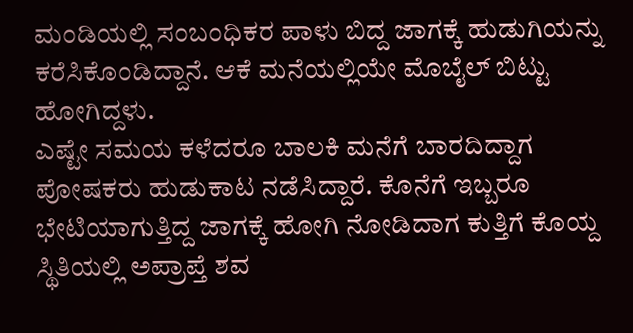ಮಂಡಿಯಲ್ಲಿ ಸಂಬಂಧಿಕರ ಪಾಳು ಬಿದ್ದ ಜಾಗಕ್ಕೆ ಹುಡುಗಿಯನ್ನು ಕರೆಸಿಕೊಂಡಿದ್ದಾನೆ. ಆಕೆ ಮನೆಯಲ್ಲಿಯೇ ಮೊಬೈಲ್ ಬಿಟ್ಟು ಹೋಗಿದ್ದಳು.
ಎಷ್ಟೇ ಸಮಯ ಕಳೆದರೂ ಬಾಲಕಿ ಮನೆಗೆ ಬಾರದಿದ್ದಾಗ ಪೋಷಕರು ಹುಡುಕಾಟ ನಡೆಸಿದ್ದಾರೆ. ಕೊನೆಗೆ ಇಬ್ಬರೂ ಭೇಟಿಯಾಗುತ್ತಿದ್ದ ಜಾಗಕ್ಕೆ ಹೋಗಿ ನೋಡಿದಾಗ ಕುತ್ತಿಗೆ ಕೊಯ್ದ ಸ್ಥಿತಿಯಲ್ಲಿ ಅಪ್ರಾಪ್ತೆ ಶವ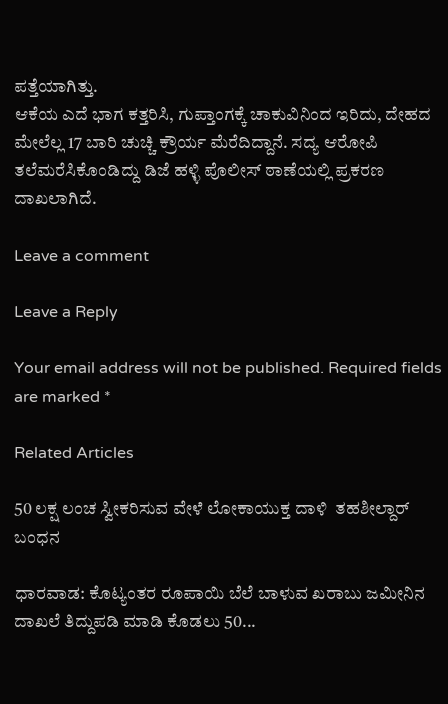ಪತ್ತೆಯಾಗಿತ್ತು.
ಆಕೆಯ ಎದೆ ಭಾಗ ಕತ್ತರಿಸಿ, ಗುಪ್ತಾಂಗಕ್ಕೆ ಚಾಕುವಿನಿಂದ ಇರಿದು, ದೇಹದ ಮೇಲೆಲ್ಲ 17 ಬಾರಿ ಚುಚ್ಚಿ ಕ್ರೌರ್ಯ ಮೆರೆದಿದ್ದಾನೆ. ಸದ್ಯ ಆರೋಪಿ ತಲೆಮರೆಸಿಕೊಂಡಿದ್ದು ಡಿಜೆ ಹಳ್ಳಿ ಪೊಲೀಸ್ ಠಾಣೆಯಲ್ಲಿ ಪ್ರಕರಣ ದಾಖಲಾಗಿದೆ.

Leave a comment

Leave a Reply

Your email address will not be published. Required fields are marked *

Related Articles

50 ಲಕ್ಷ ಲಂಚ ಸ್ವೀಕರಿಸುವ ವೇಳೆ ಲೋಕಾಯುಕ್ತ ದಾಳಿ  ತಹಶೀಲ್ದಾರ್ ಬಂಧನ

ಧಾರವಾಡ: ಕೊಟ್ಯಂತರ ರೂಪಾಯಿ ಬೆಲೆ ಬಾಳುವ ಖರಾಬು ಜಮೀನಿನ ದಾಖಲೆ ತಿದ್ದುಪಡಿ ಮಾಡಿ ಕೊಡಲು 50...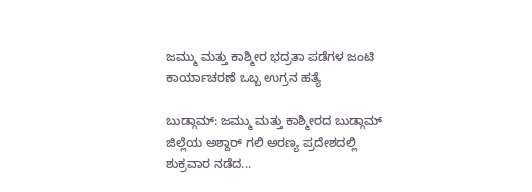ಜಮ್ಮು ಮತ್ತು ಕಾಶ್ಮೀರ ಭದ್ರತಾ ಪಡೆಗಳ ಜಂಟಿ ಕಾರ್ಯಾಚರಣೆ ಒಬ್ಬ ಉಗ್ರನ ಹತ್ಯೆ

ಬುಡ್ಗಾಮ್: ಜಮ್ಮು ಮತ್ತು ಕಾಶ್ಮೀರದ ಬುಡ್ಗಾಮ್ ಜಿಲ್ಲೆಯ ಅಶ್ದಾರ್ ಗಲಿ ಅರಣ್ಯ ಪ್ರದೇಶದಲ್ಲಿ ಶುಕ್ರವಾರ ನಡೆದ...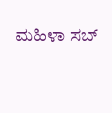ಮಹಿಳಾ ಸಬ್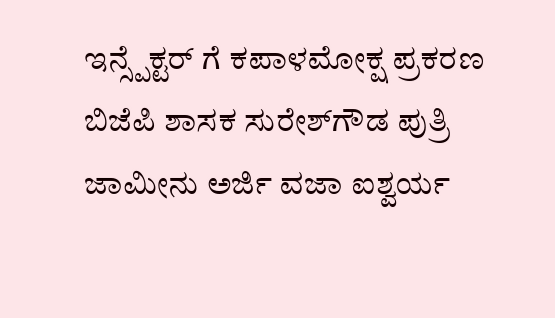ಇನ್ಸ್ಪೆಕ್ಟರ್ ಗೆ ಕಪಾಳಮೋಕ್ಷ ಪ್ರಕರಣ ಬಿಜೆಪಿ ಶಾಸಕ ಸುರೇಶ್‌ಗೌಡ ಪುತ್ರಿ ಜಾಮೀನು ಅರ್ಜಿ ವಜಾ ಐಶ್ವರ್ಯ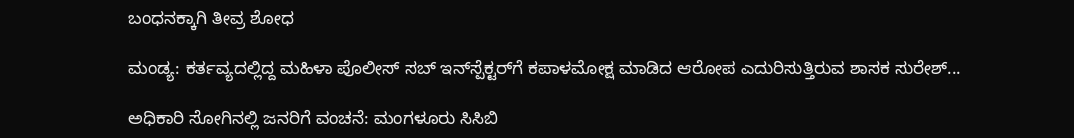ಬಂಧನಕ್ಕಾಗಿ ತೀವ್ರ ಶೋಧ

ಮಂಡ್ಯ: ಕರ್ತವ್ಯದಲ್ಲಿದ್ದ ಮಹಿಳಾ ಪೊಲೀಸ್‌ ಸಬ್‌ ಇನ್‌ಸ್ಪೆಕ್ಟರ್‌ಗೆ ಕಪಾಳಮೋಕ್ಷ ಮಾಡಿದ ಆರೋಪ ಎದುರಿಸುತ್ತಿರುವ ಶಾಸಕ ಸುರೇಶ್...

ಅಧಿಕಾರಿ ಸೋಗಿನಲ್ಲಿ ಜನರಿಗೆ ವಂಚನೆ: ಮಂಗಳೂರು ಸಿಸಿಬಿ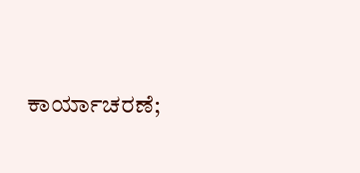ಕಾರ್ಯಾಚರಣೆ;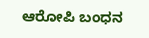ಆರೋಪಿ ಬಂಧನ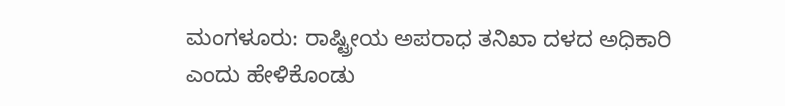ಮಂಗಳೂರು: ರಾಷ್ಟ್ರೀಯ ಅಪರಾಧ ತನಿಖಾ ದಳದ ಅಧಿಕಾರಿ ಎಂದು ಹೇಳಿಕೊಂಡು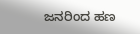ಜನರಿಂದ ಹಣ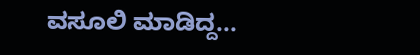ವಸೂಲಿ ಮಾಡಿದ್ದ...